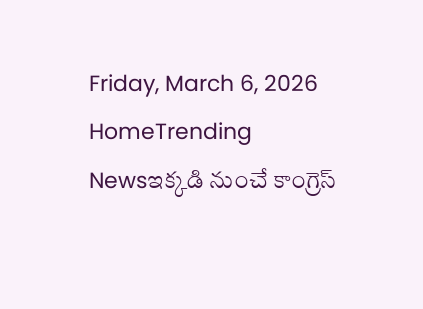Friday, March 6, 2026
HomeTrending Newsఇక్కడి నుంచే కాంగ్రెస్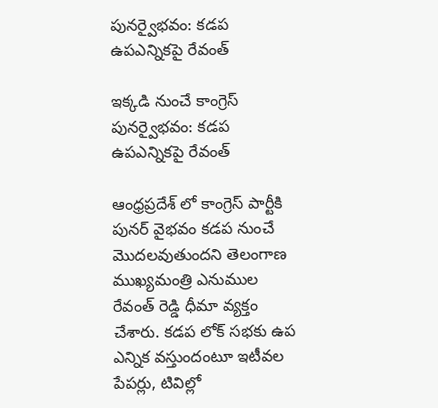పునర్వైభవం: కడప ఉపఎన్నికపై రేవంత్

ఇక్కడి నుంచే కాంగ్రెస్ పునర్వైభవం: కడప ఉపఎన్నికపై రేవంత్

ఆంధ్రప్రదేశ్ లో కాంగ్రెస్ పార్టీకి పునర్ వైభవం కడప నుంచే మొదలవుతుందని తెలంగాణ ముఖ్యమంత్రి ఎనుముల రేవంత్ రెడ్డి ధీమా వ్యక్తం చేశారు. కడప లోక్ సభకు ఉప ఎన్నిక వస్తుందంటూ ఇటీవల పేపర్లు, టివిల్లో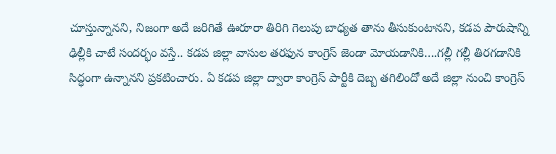చూస్తున్నానని, నిజంగా అదే జరిగితే ఊరూరా తిరిగి గెలుపు బాధ్యత తాను తీసుకుంటానని, కడప పౌరుషాన్ని ఢిల్లీకి చాటే సందర్భం వస్తే.. కడప జిల్లా వాసుల తరఫున కాంగ్రెస్ జెండా మోయడానికి….గల్లీ గల్లీ తిరగడానికి సిద్ధంగా ఉన్నానని ప్రకటించారు. ఏ కడప జిల్లా ద్వారా కాంగ్రెస్ పార్టీకి దెబ్బ తగిలిందో అదే జిల్లా నుంచి కాంగ్రెస్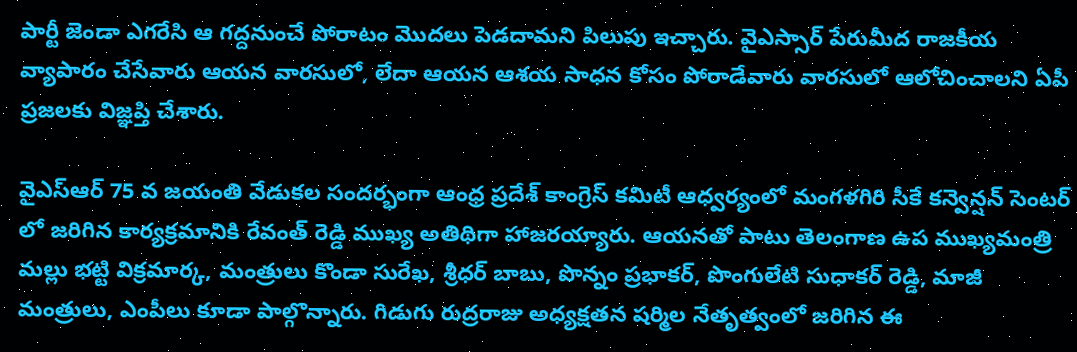పార్టీ జెండా ఎగరేసి ఆ గద్దనుంచే పోరాటం మొదలు పెడదామని పిలుపు ఇచ్చారు. వైఎస్సార్ పేరుమీద రాజకీయ వ్యాపారం చేసేవారు ఆయన వారసులో, లేదా ఆయన ఆశయ సాధన కోసం పోరాడేవారు వారసులో ఆలోచించాలని ఏపీ ప్రజలకు విజ్ఞప్తి చేశారు.

వైఎస్ఆర్ 75 వ జయంతి వేడుకల సందర్భంగా ఆంధ్ర ప్రదేశ్ కాంగ్రెస్ కమిటీ ఆధ్వర్యంలో మంగళగిరి సీకే కన్వెన్షన్ సెంటర్ లో జరిగిన కార్యక్రమానికి రేవంత్ రెడ్డి ముఖ్య అతిథిగా హాజరయ్యారు. ఆయనతో పాటు తెలంగాణ ఉప ముఖ్యమంత్రి మల్లు భట్టి విక్రమార్క, మంత్రులు కొండా సురేఖ, శ్రీధర్ బాబు, పొన్నం ప్రభాకర్, పొంగులేటి సుధాకర్ రెడ్డి, మాజీ మంత్రులు, ఎంపీలు కూడా పాల్గొన్నారు. గిడుగు రుద్రరాజు అధ్యక్షతన షర్మిల నేతృత్వంలో జరిగిన ఈ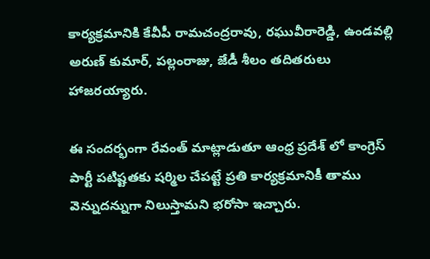కార్యక్రమానికి కేవీపీ రామచంద్రరావు, రఘువీరారెడ్డి, ఉండవల్లి అరుణ్ కుమార్, పల్లంరాజు, జేడీ శీలం తదితరులు హాజరయ్యారు.

ఈ సందర్భంగా రేవంత్ మాట్లాడుతూ ఆంధ్ర ప్రదేశ్ లో కాంగ్రెస్ పార్టీ పటిష్టతకు షర్మిల చేపట్టే ప్రతి కార్యక్రమానికీ తాము వెన్నుదన్నుగా నిలుస్తామని భరోసా ఇచ్చారు.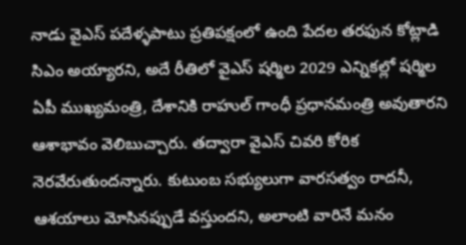నాడు వైఎస్ పదేళ్ళపాటు ప్రతిపక్షంలో ఉంది పేదల తరఫున కోట్లాడి సిఎం అయ్యారని, అదే రీతిలో వైఎస్ షర్మిల 2029 ఎన్నికల్లో షర్మిల ఏపీ ముఖ్యమంత్రి, దేశానికి రాహుల్ గాంధీ ప్రధానమంత్రి అవుతారని ఆశాభావం వెలిబుచ్చారు. తద్వారా వైఎస్ చివరి కోరిక నెరవేరుతుందన్నారు. కుటుంబ సభ్యులుగా వారసత్వం రాదనీ, ఆశయాలు మోసినప్పుడే వస్తుందని, అలాంటి వారినే మనం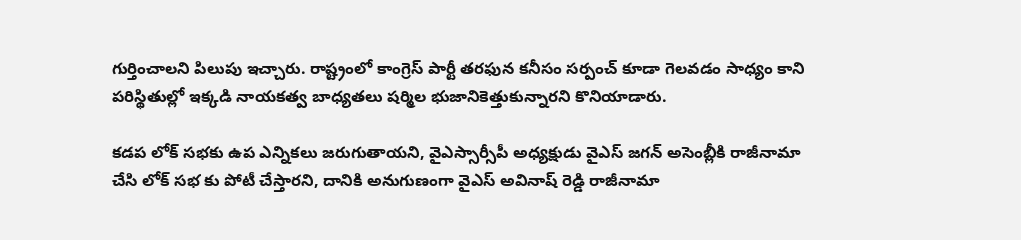గుర్తించాలని పిలుపు ఇచ్చారు. రాష్ట్రంలో కాంగ్రెస్ పార్టీ తరఫున కనీసం సర్పంచ్ కూడా గెలవడం సాధ్యం కాని పరిస్థితుల్లో ఇక్కడి నాయకత్వ బాధ్యతలు షర్మిల భుజానికెత్తుకున్నారని కొనియాడారు.

కడప లోక్ సభకు ఉప ఎన్నికలు జరుగుతాయని, వైఎస్సార్సీపీ అధ్యక్షుడు వైఎస్ జగన్ అసెంబ్లీకి రాజీనామా చేసి లోక్ సభ కు పోటీ చేస్తారని, దానికి అనుగుణంగా వైఎస్ అవినాష్ రెడ్డి రాజీనామా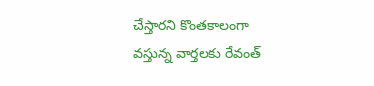చేస్తారని కొంతకాలంగా వస్తున్న వార్తలకు రేవంత్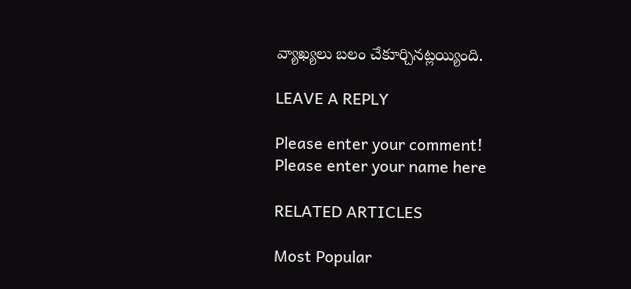వ్యాఖ్యలు బలం చేకూర్చినట్లయ్యింది.

LEAVE A REPLY

Please enter your comment!
Please enter your name here

RELATED ARTICLES

Most Popular